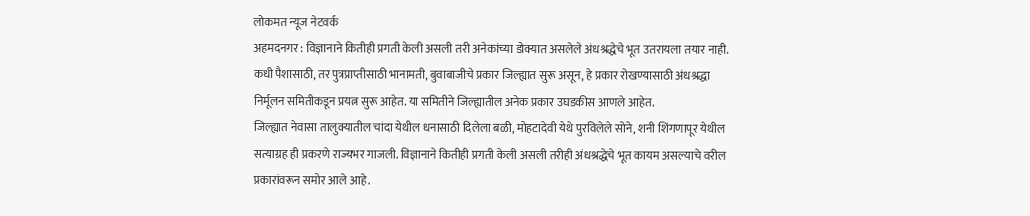लोकमत न्यूज नेटवर्क
अहमदनगर : विज्ञानाने कितीही प्रगती केली असली तरी अनेकांच्या डोक्यात असलेले अंधश्रद्धेचे भूत उतरायला तयार नाही. कधी पैशासाठी, तर पुत्रप्राप्तीसाठी भानामती, बुवाबाजीचे प्रकार जिल्ह्यात सुरू असून, हे प्रकार रोखण्यासाठी अंधश्रद्धा निर्मूलन समितीकडून प्रयत्न सुरू आहेत. या समितीने जिल्ह्यातील अनेक प्रकार उघडकीस आणले आहेत.
जिल्ह्यात नेवासा तालुक्यातील चांदा येथील धनासाठी दिलेला बळी, मोहटादेवी येथे पुरविलेले सोने, शनी शिंगणापूर येथील सत्याग्रह ही प्रकरणे राज्यभर गाजली. विज्ञानाने कितीही प्रगती केली असली तरीही अंधश्रद्धेचे भूत कायम असल्याचे वरील प्रकारांवरून समोर आले आहे.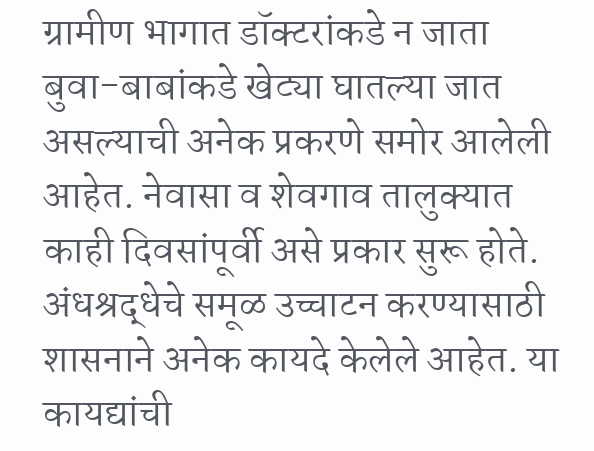ग्रामीण भागात डॉक्टरांकडे न जाता बुवा-बाबांकडे खेट्या घातल्या जात असल्याची अनेक प्रकरणे समोर आलेली आहेत. नेवासा व शेवगाव तालुक्यात काही दिवसांपूर्वी असे प्रकार सुरू होते. अंधश्रद्धेचे समूळ उच्चाटन करण्यासाठी शासनाने अनेक कायदे केलेले आहेत. या कायद्यांची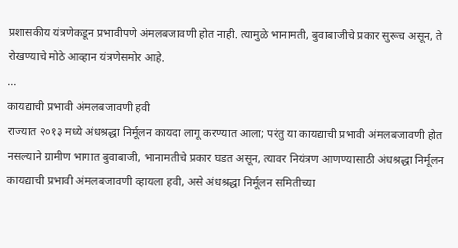प्रशासकीय यंत्रणेकडून प्रभावीपणे अंमलबजावणी होत नाही. त्यामुळे भानामती, बुवाबाजीचे प्रकार सुरूच असून, ते रोखण्याचे मोठे आव्हान यंत्रणेसमोर आहे.
...
कायद्याची प्रभावी अंमलबजावणी हवी
राज्यात २०१३ मध्ये अंधश्रद्धा निर्मूलन कायदा लागू करण्यात आला; परंतु या कायद्याची प्रभावी अंमलबजावणी होत नसल्याने ग्रामीण भागात बुवाबाजी, भानामतीचे प्रकार घडत असून, त्यावर नियंत्रण आणण्यासाठी अंधश्रद्धा निर्मूलन कायद्याची प्रभावी अंमलबजावणी व्हायला हवी, असे अंधश्रद्धा निर्मूलन समितीच्या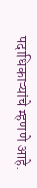पदाधिकाऱ्यांचे म्हणणे आहे.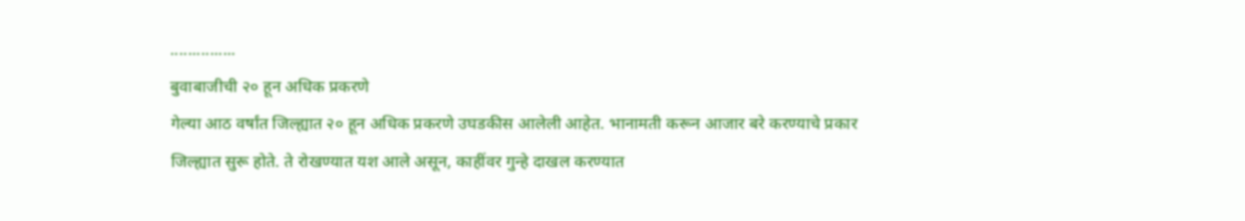...............
बुवाबाजीची २० हून अधिक प्रकरणे
गेल्या आठ वर्षांत जिल्ह्यात २० हून अधिक प्रकरणे उघडकीस आलेली आहेत. भानामती करून आजार बरे करण्याचे प्रकार जिल्ह्यात सुरू होते. ते रोखण्यात यश आले असून, काहींवर गुन्हे दाखल करण्यात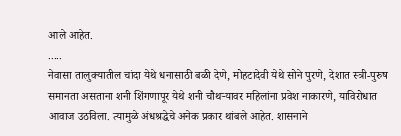आले आहेत.
.....
नेवासा तालुक्यातील चांदा येथे धनासाठी बळी देणे, मोहटादेवी येथे सोने पुरणे, देशात स्त्री-पुरुष समानता असताना शनी शिंगणापूर येथे शनी चौथऱ्यावर महिलांना प्रवेश नाकारणे, याविरोधात आवाज उठविला. त्यामुळे अंधश्रद्धेचे अनेक प्रकार थांबले आहेत. शासनाने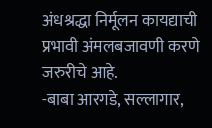अंधश्रद्धा निर्मूलन कायद्याची प्रभावी अंमलबजावणी करणे जरुरीचे आहे.
-बाबा आरगडे, सल्लागार,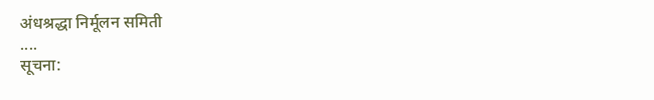अंधश्रद्धा निर्मूलन समिती
....
सूचना: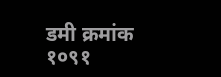डमी क्रमांक १०९१